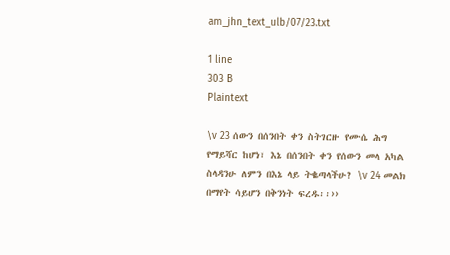am_jhn_text_ulb/07/23.txt

1 line
303 B
Plaintext

\v 23 ሰውን በሰንበት ቀን ስትገርዙ የሙሴ ሕግ የማይሻር ከሆነ፣ እኔ በሰንበት ቀን የሰውን መላ አካል ስላዳንሁ ለምን በእኔ ላይ ትቈጣላችሁ? \v 24 መልክ በማየት ሳይሆን በቅንነት ፍረዱ፡፡››